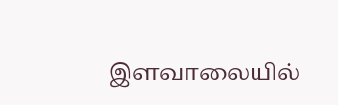இளவாலையில்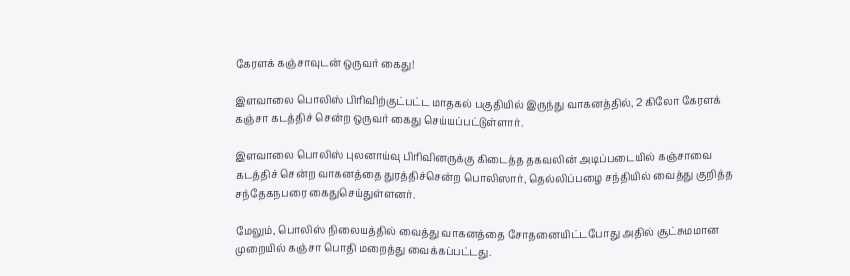கேரளக் கஞ்சாவுடன் ஒருவர் கைது!

இளவாலை பொலிஸ் பிரிவிற்குட்பட்ட மாதகல் பகுதியில் இருந்து வாகனத்தில், 2 கிலோ கேரளக் கஞ்சா கடத்திச் சென்ற ஒருவர் கைது செய்யப்பட்டுள்ளார்.

இளவாலை பொலிஸ் புலனாய்வு பிரிவினருக்கு கிடைத்த தகவலின் அடிப்படையில் கஞ்சாவை கடத்திச் சென்ற வாகனத்தை துரத்திச்சென்ற பொலிஸார், தெல்லிப்பழை சந்தியில் வைத்து குறித்த சந்தேகநபரை கைதுசெய்துள்ளனர்.

மேலும், பொலிஸ் நிலையத்தில் வைத்து வாகனத்தை சோதனையிட்டபோது அதில் சூட்சுமமான முறையில் கஞ்சா பொதி மறைத்து வைக்கப்பட்டது.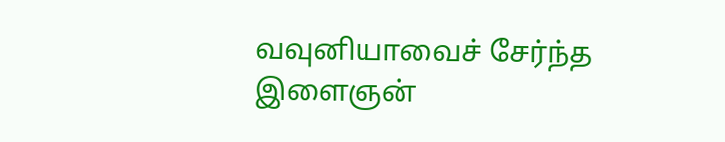வவுனியாவைச் சேர்ந்த இளைஞன்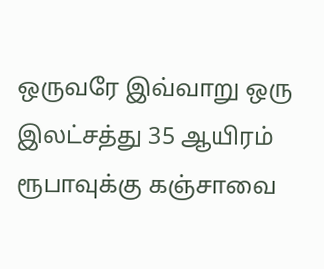ஒருவரே இவ்வாறு ஒரு இலட்சத்து 35 ஆயிரம் ரூபாவுக்கு கஞ்சாவை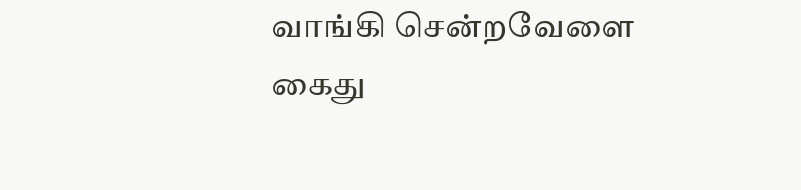வாங்கி சென்றவேளை கைது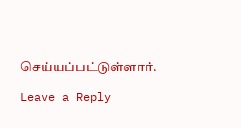செய்யப்பட்டுள்ளார்.

Leave a Reply